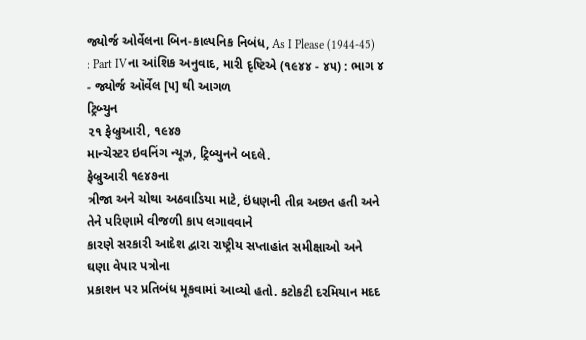જ્યોર્જ ઓર્વેલના બિન-કાલ્પનિક નિબંધ, As I Please (1944-45) : Part IVના આંશિક અનુવાદ, મારી દૃષ્ટિએ (૧૯૪૪ - ૪૫) : ભાગ ૪ - જ્યોર્જ ઑર્વેલ [૫] થી આગળ
ટ્રિબ્યુન
૨૧ ફેબ્રુઆરી, ૧૯૪૭
માન્ચેસ્ટર ઇવનિંગ ન્યૂઝ, ટ્રિબ્યુનને બદલે.
ફેબ્રુઆરી ૧૯૪૭ના
ત્રીજા અને ચોથા અઠવાડિયા માટે, ઇંધણની તીવ્ર અછત હતી અને તેને પરિણામે વીજળી કાપ લગાવવાને
કારણે સરકારી આદેશ દ્વારા રાષ્ટ્રીય સપ્તાહાંત સમીક્ષાઓ અને ઘણા વેપાર પત્રોના
પ્રકાશન પર પ્રતિબંધ મૂકવામાં આવ્યો હતો. કટોકટી દરમિયાન મદદ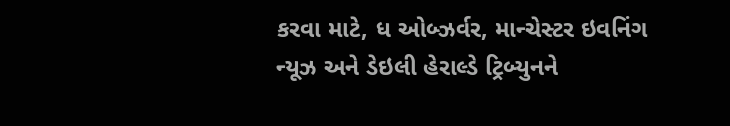કરવા માટે, ધ ઓબ્ઝર્વર, માન્ચેસ્ટર ઇવનિંગ
ન્યૂઝ અને ડેઇલી હેરાલ્ડે ટ્રિબ્યુનને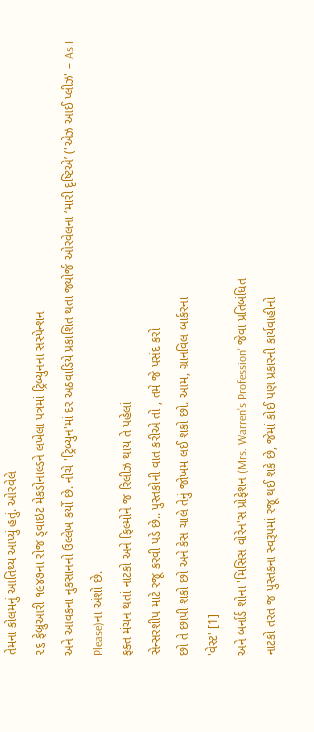તેમના કોલમનું આતિથ્ય આપ્યું હતું. ઓરવેલે
૨૬ ફેબ્રુઆરી ૧૯૪૭ના રોજ ડ્વાઇટ મેકડોનાલ્ડને લખેલા પત્રમાં ટ્રિબ્યુનના સસ્પેન્શન
અને આવકના નુકસાનનો ઉલ્લેખ કર્યો છે. નીચે 'ટ્રિબ્યુન'માં દર અઠવાડિયે પ્રકાશિત થતા જ્યોર્જ ઓરવેલના ‘મારી દૃષ્ટિએ’ ('એઝ આઈ પ્લીઝ' – As I Please)ના અંશો છે.
ફક્ત મંચન થતાં નાટકો અને ફિલ્મોને જ રિલીઝ થાય તે પહેલાં
સેન્સરશીપ માટે રજૂ કરવી પડે છે.. પુસ્તકોની વાત કરીએ તો , તમે જે પસંદ કરો
છો તે છાપી શકો છો અને કેસ ચાલે તેનું જોખમ લઈ શકો છો. આમ, ગ્રાનવિલ બાર્કરના
'વેસ્ટ' [1]
અને બર્નાર્ડ શોના 'મિસિસ વોરેન'સ પ્રોફેશન (Mrs. Warren’s Profession' જેવા પ્રતિબંધિત
નાટકો તરત જ પુસ્તકના સ્વરૂપમાં રજૂ થઈ શકે છે, જેમાં કોઈ પણ પ્રકારની કાર્યવાહીનો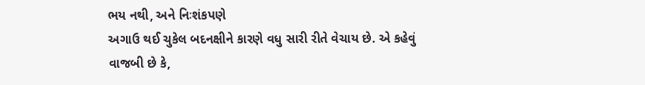ભય નથી, અને નિઃશંકપણે
અગાઉ થઈ ચુકેલ બદનક્ષીને કારણે વધુ સારી રીતે વેચાય છે. એ કહેવું વાજબી છે કે,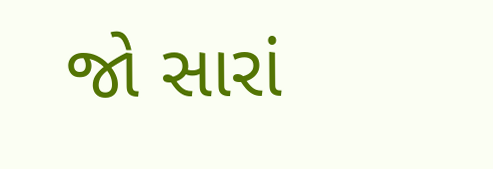જો સારાં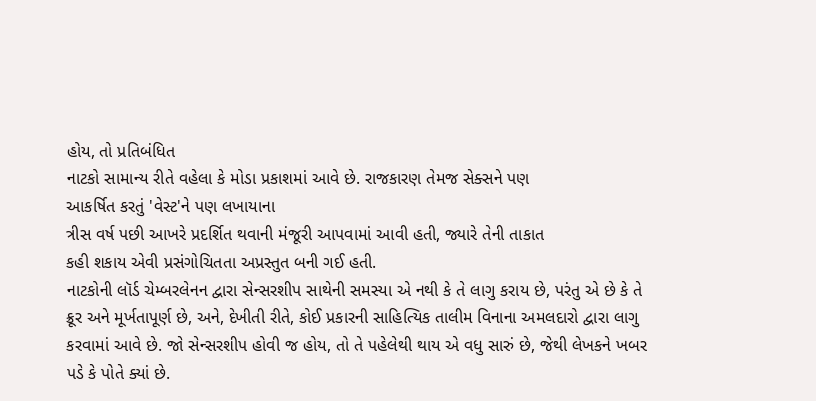હોય, તો પ્રતિબંધિત
નાટકો સામાન્ય રીતે વહેલા કે મોડા પ્રકાશમાં આવે છે. રાજકારણ તેમજ સેક્સને પણ
આકર્ષિત કરતું 'વેસ્ટ'ને પણ લખાયાના
ત્રીસ વર્ષ પછી આખરે પ્રદર્શિત થવાની મંજૂરી આપવામાં આવી હતી, જ્યારે તેની તાકાત
કહી શકાય એવી પ્રસંગોચિતતા અપ્રસ્તુત બની ગઈ હતી.
નાટકોની લૉર્ડ ચેમ્બરલેનન દ્વારા સેન્સરશીપ સાથેની સમસ્યા એ નથી કે તે લાગુ કરાય છે, પરંતુ એ છે કે તે ક્રૂર અને મૂર્ખતાપૂર્ણ છે, અને, દેખીતી રીતે, કોઈ પ્રકારની સાહિત્યિક તાલીમ વિનાના અમલદારો દ્વારા લાગુ કરવામાં આવે છે. જો સેન્સરશીપ હોવી જ હોય, તો તે પહેલેથી થાય એ વધુ સારું છે, જેથી લેખકને ખબર પડે કે પોતે ક્યાં છે.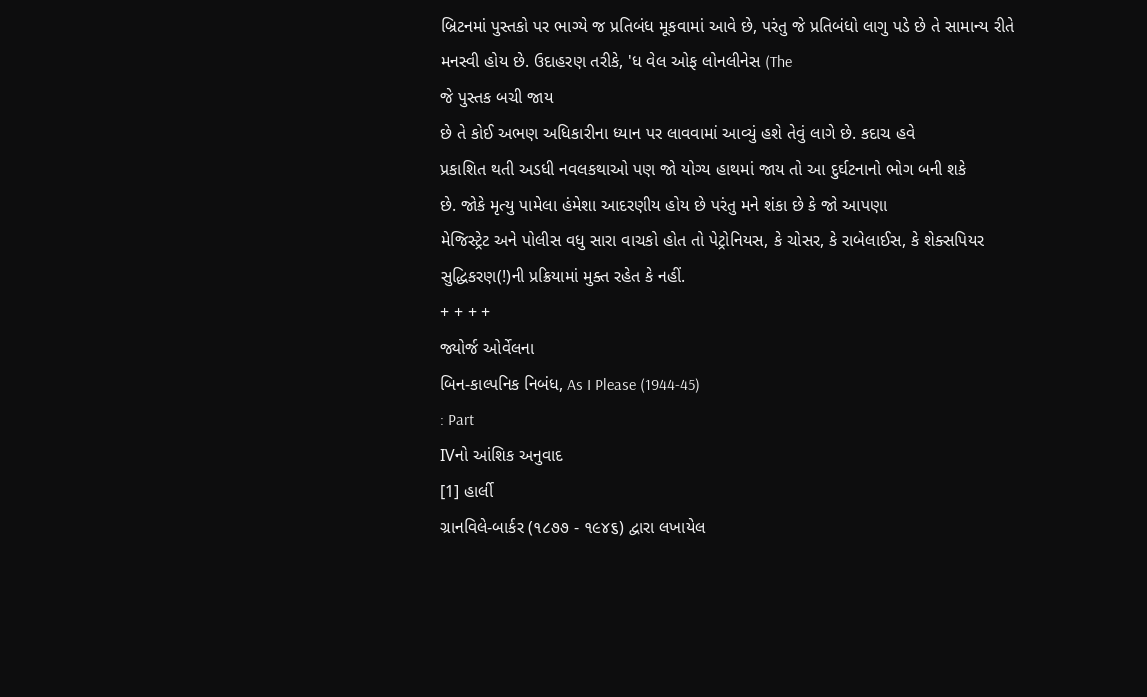બ્રિટનમાં પુસ્તકો પર ભાગ્યે જ પ્રતિબંધ મૂકવામાં આવે છે, પરંતુ જે પ્રતિબંધો લાગુ પડે છે તે સામાન્ય રીતે મનસ્વી હોય છે. ઉદાહરણ તરીકે, 'ધ વેલ ઓફ લોનલીનેસ (The
જે પુસ્તક બચી જાય
છે તે કોઈ અભણ અધિકારીના ધ્યાન પર લાવવામાં આવ્યું હશે તેવું લાગે છે. કદાચ હવે
પ્રકાશિત થતી અડધી નવલકથાઓ પણ જો યોગ્ય હાથમાં જાય તો આ દુર્ઘટનાનો ભોગ બની શકે
છે. જોકે મૃત્યુ પામેલા હંમેશા આદરણીય હોય છે પરંતુ મને શંકા છે કે જો આપણા
મેજિસ્ટ્રેટ અને પોલીસ વધુ સારા વાચકો હોત તો પેટ્રોનિયસ, કે ચોસર, કે રાબેલાઈસ, કે શેક્સપિયર
સુદ્ધિકરણ(!)ની પ્રક્રિયામાં મુક્ત રહેત કે નહીં.
+ + + +
જ્યોર્જ ઓર્વેલના
બિન-કાલ્પનિક નિબંધ, As I Please (1944-45)
: Part
IVનો આંશિક અનુવાદ
[1] હાર્લી
ગ્રાનવિલે-બાર્કર (૧૮૭૭ - ૧૯૪૬) દ્વારા લખાયેલ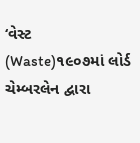‘વેસ્ટ (Waste)૧૯૦૭માં લોર્ડ ચેમ્બરલેન દ્વારા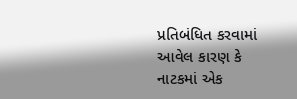પ્રતિબંધિત કરવામાં આવેલ કારણ કે
નાટકમાં એક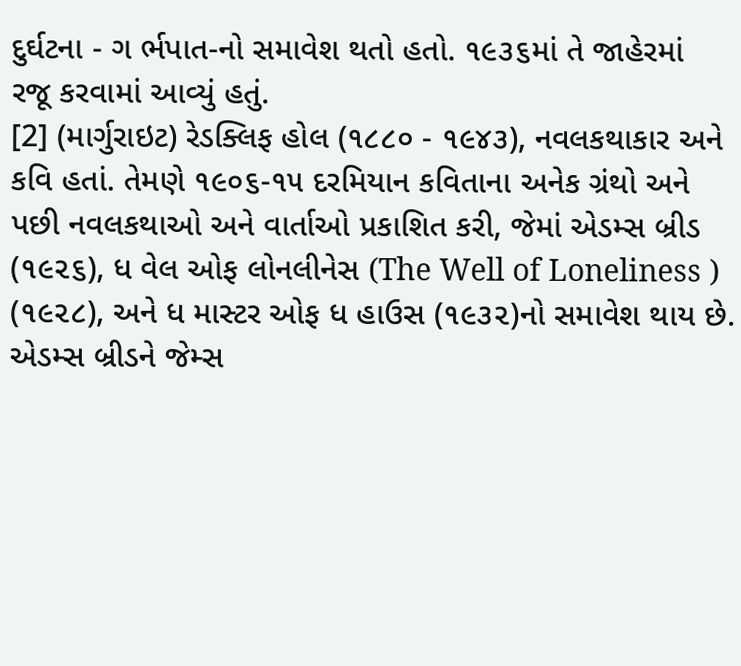દુર્ઘટના - ગ ર્ભપાત-નો સમાવેશ થતો હતો. ૧૯૩૬માં તે જાહેરમાં
રજૂ કરવામાં આવ્યું હતું.
[2] (માર્ગુરાઇટ) રેડક્લિફ હોલ (૧૮૮૦ - ૧૯૪૩), નવલકથાકાર અને કવિ હતાં. તેમણે ૧૯૦૬-૧૫ દરમિયાન કવિતાના અનેક ગ્રંથો અને પછી નવલકથાઓ અને વાર્તાઓ પ્રકાશિત કરી, જેમાં એડમ્સ બ્રીડ (૧૯૨૬), ધ વેલ ઓફ લોનલીનેસ (The Well of Loneliness ) (૧૯૨૮), અને ધ માસ્ટર ઓફ ધ હાઉસ (૧૯૩૨)નો સમાવેશ થાય છે. એડમ્સ બ્રીડને જેમ્સ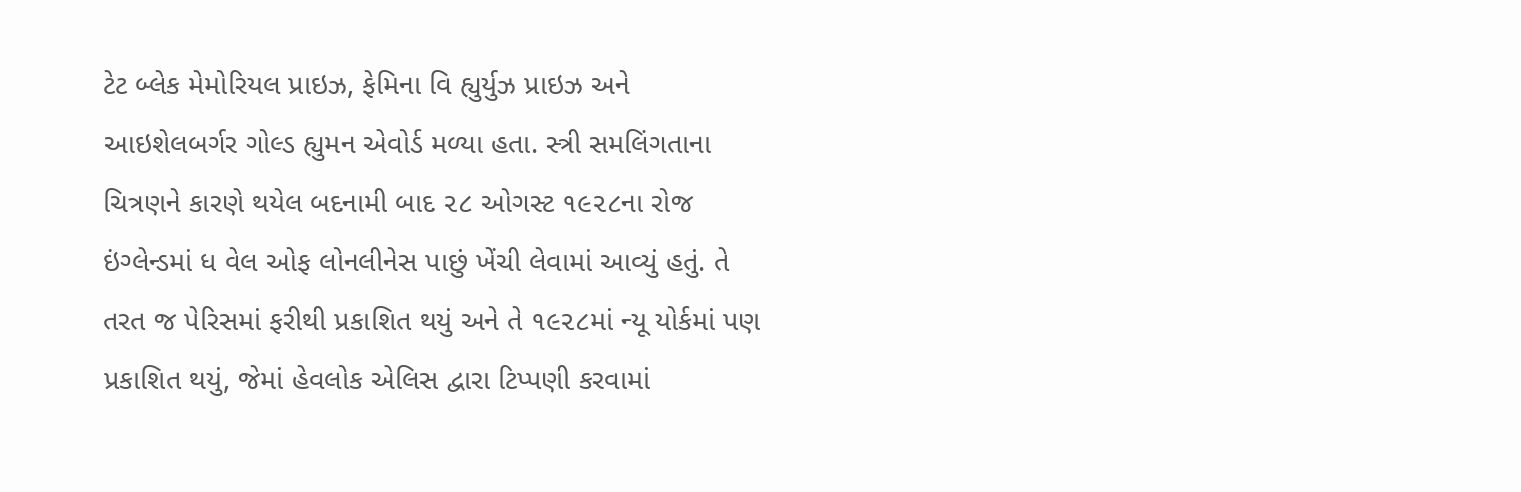ટેટ બ્લેક મેમોરિયલ પ્રાઇઝ, ફેમિના વિ હ્યુર્યુઝ પ્રાઇઝ અને આઇશેલબર્ગર ગોલ્ડ હ્યુમન એવોર્ડ મળ્યા હતા. સ્ત્રી સમલિંગતાના ચિત્રણને કારણે થયેલ બદનામી બાદ ૨૮ ઓગસ્ટ ૧૯૨૮ના રોજ ઇંગ્લેન્ડમાં ધ વેલ ઓફ લોનલીનેસ પાછું ખેંચી લેવામાં આવ્યું હતું. તે તરત જ પેરિસમાં ફરીથી પ્રકાશિત થયું અને તે ૧૯૨૮માં ન્યૂ યોર્કમાં પણ પ્રકાશિત થયું, જેમાં હેવલોક એલિસ દ્વારા ટિપ્પણી કરવામાં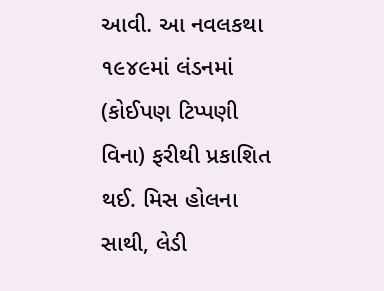આવી. આ નવલકથા ૧૯૪૯માં લંડનમાં (કોઈપણ ટિપ્પણી વિના) ફરીથી પ્રકાશિત થઈ. મિસ હોલના સાથી, લેડી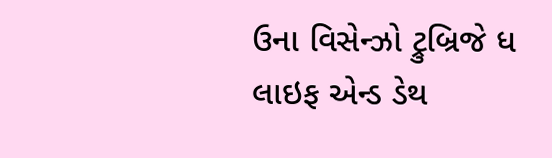ઉના વિસેન્ઝો ટ્રુબ્રિજે ધ લાઇફ એન્ડ ડેથ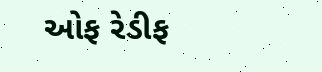ઓફ રેડીફ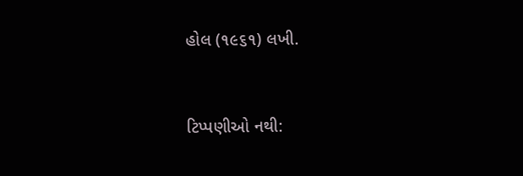હોલ (૧૯૬૧) લખી.


ટિપ્પણીઓ નથી: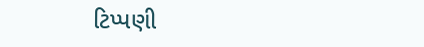ટિપ્પણી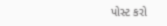પોસ્ટ કરો